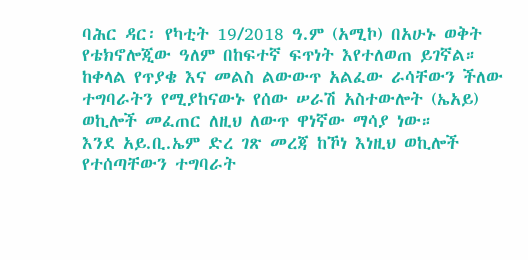ባሕር ዳር፡ የካቲት 19/2018 ዓ.ም (አሚኮ) በአሁኑ ወቅት የቴክኖሎጂው ዓለም በከፍተኛ ፍጥነት እየተለወጠ ይገኛል። ከቀላል የጥያቄ እና መልስ ልውውጥ አልፈው ራሳቸውን ችለው ተግባራትን የሚያከናውኑ የሰው ሠራሽ አስተውሎት (ኤአይ) ወኪሎች መፈጠር ለዚህ ለውጥ ዋነኛው ማሳያ ነው።
እንደ አይ.ቢ.ኤም ድረ ገጽ መረጃ ከኾነ እነዚህ ወኪሎች የተሰጣቸውን ተግባራት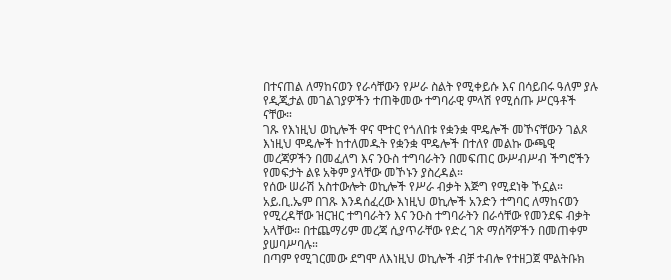በተናጠል ለማከናወን የራሳቸውን የሥራ ስልት የሚቀይሱ እና በሳይበሩ ዓለም ያሉ የዲጂታል መገልገያዎችን ተጠቅመው ተግባራዊ ምላሽ የሚሰጡ ሥርዓቶች ናቸው።
ገጹ የእነዚህ ወኪሎች ዋና ሞተር የጎለበቱ የቋንቋ ሞዴሎች መኾናቸውን ገልጾ እነዚህ ሞዴሎች ከተለመዱት የቋንቋ ሞዴሎች በተለየ መልኩ ውጫዊ መረጃዎችን በመፈለግ እና ንዑስ ተግባራትን በመፍጠር ውሥብሥብ ችግሮችን የመፍታት ልዩ አቅም ያላቸው መኾኑን ያስረዳል።
የሰው ሠራሽ አስተውሎት ወኪሎች የሥራ ብቃት እጅግ የሚደነቅ ኾኗል። አይ.ቢ.ኤም በገጹ እንዳሰፈረው እነዚህ ወኪሎች አንድን ተግባር ለማከናወን የሚረዳቸው ዝርዝር ተግባራትን እና ንዑስ ተግባራትን በራሳቸው የመንደፍ ብቃት አላቸው። በተጨማሪም መረጃ ሲያጥራቸው የድረ ገጽ ማሰሻዎችን በመጠቀም ያሠባሥባሉ።
በጣም የሚገርመው ደግሞ ለእነዚህ ወኪሎች ብቻ ተብሎ የተዘጋጀ ሞልትቡክ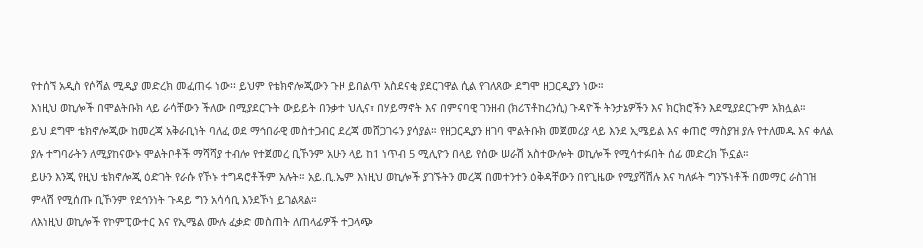የተሰኘ አዲስ የሶሻል ሚዲያ መድረክ መፈጠሩ ነው፡፡ ይህም የቴክኖሎጂውን ጉዞ ይበልጥ አስደናቂ ያደርገዋል ሲል የገለጸው ደግሞ ዘጋርዲያን ነው።
እነዚህ ወኪሎች በሞልትቡክ ላይ ራሳቸውን ችለው በሚያደርጉት ውይይት በንቃተ ህሊና፣ በሃይማኖት እና በምናባዊ ገንዘብ (ክሪፕቶከረንሲ) ጉዳዮች ትንታኔዎችን እና ክርክሮችን እደሚያደርጉም አክሏል።
ይህ ደግሞ ቴክኖሎጂው ከመረጃ አቅራቢነት ባለፈ ወደ ማኅበራዊ መስተጋብር ደረጃ መሸጋገሩን ያሳያል። የዘጋርዲያን ዘገባ ሞልትቡክ መጀመሪያ ላይ እንደ ኢሜይል እና ቀጠሮ ማስያዝ ያሉ የተለመዱ እና ቀለል ያሉ ተግባራትን ለሚያከናውኑ ሞልትቦቶች ማሻሻያ ተብሎ የተጀመረ ቢኾንም አሁን ላይ ከ1 ነጥብ 5 ሚሊዮን በላይ የሰው ሠራሽ አስተውሎት ወኪሎች የሚሳተፉበት ሰፊ መድረክ ኾኗል።
ይሁን እንጂ የዚህ ቴክኖሎጂ ዕድገት የራሱ የኾኑ ተግዳሮቶችም አሉት። አይ.ቢ.ኤም እነዚህ ወኪሎች ያገኙትን መረጃ በመተንተን ዕቅዳቸውን በየጊዜው የሚያሻሽሉ እና ካለፉት ግንኙነቶች በመማር ራስገዝ ምላሽ የሚሰጡ ቢኾንም የደኅንነት ጉዳይ ግን አሳሳቢ እንደኾነ ይገልጻል።
ለእነዚህ ወኪሎች የኮምፒውተር እና የኢሜል ሙሉ ፈቃድ መስጠት ለጠላፊዎች ተጋላጭ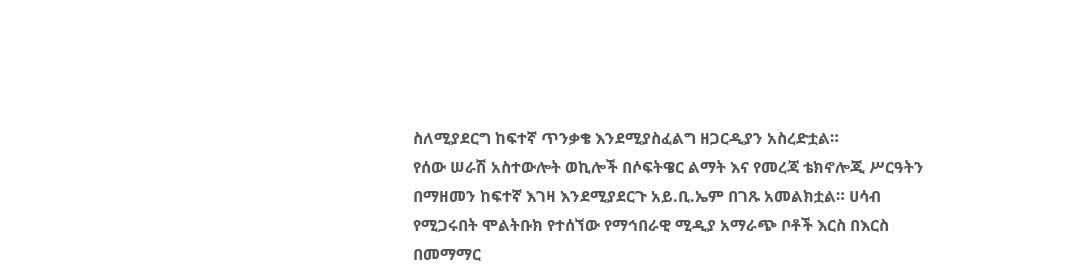ስለሚያደርግ ከፍተኛ ጥንቃቄ እንደሚያስፈልግ ዘጋርዲያን አስረድቷል።
የሰው ሠራሽ አስተውሎት ወኪሎች በሶፍትዌር ልማት እና የመረጃ ቴክኖሎጂ ሥርዓትን በማዘመን ከፍተኛ እገዛ እንደሚያደርጉ አይ.ቢ.ኤም በገጹ አመልክቷል። ሀሳብ የሚጋሩበት ሞልትቡክ የተሰኘው የማኅበራዊ ሚዲያ አማራጭ ቦቶች እርስ በእርስ በመማማር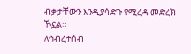ብቃታቸውን እንዲያሳድጉ የሚረዳ መድረክ ኾኗል።
ለኅብረተሰብ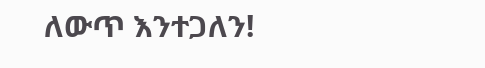ለውጥ እንተጋለን!